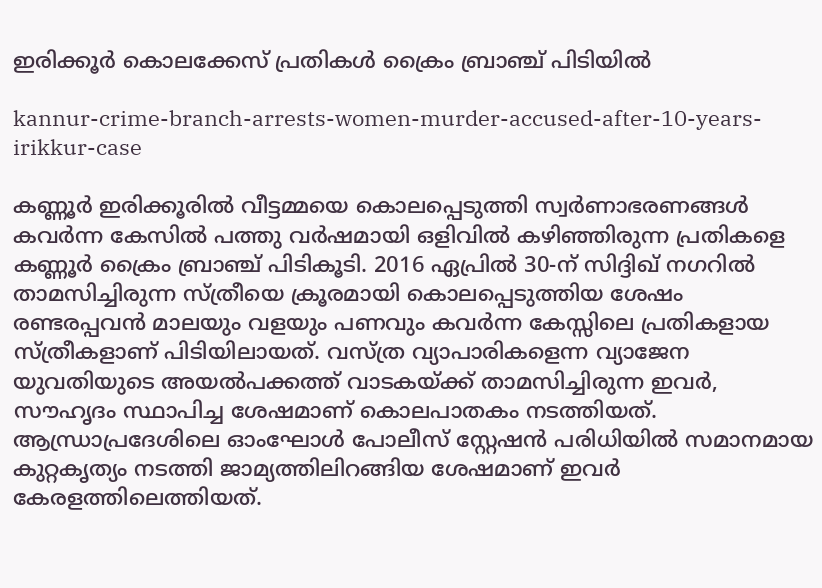ഇരിക്കൂർ കൊലക്കേസ് പ്രതികൾ ക്രൈം ബ്രാഞ്ച് പിടിയിൽ

kannur-crime-branch-arrests-women-murder-accused-after-10-years-irikkur-case

കണ്ണൂർ ഇരിക്കൂരിൽ വീട്ടമ്മയെ കൊലപ്പെടുത്തി സ്വർണാഭരണങ്ങൾ കവർന്ന കേസിൽ പത്തു വർഷമായി ഒളിവിൽ കഴിഞ്ഞിരുന്ന പ്രതികളെ കണ്ണൂർ ക്രൈം ബ്രാഞ്ച് പിടികൂടി. 2016 ഏപ്രിൽ 30-ന് സിദ്ദിഖ് നഗറിൽ താമസിച്ചിരുന്ന സ്ത്രീയെ ക്രൂരമായി കൊലപ്പെടുത്തിയ ശേഷം രണ്ടരപ്പവൻ മാലയും വളയും പണവും കവർന്ന കേസ്സിലെ പ്രതികളായ സ്ത്രീകളാണ് പിടിയിലായത്. വസ്ത്ര വ്യാപാരികളെന്ന വ്യാജേന യുവതിയുടെ അയൽപക്കത്ത് വാടകയ്ക്ക് താമസിച്ചിരുന്ന ഇവർ, സൗഹൃദം സ്ഥാപിച്ച ശേഷമാണ് കൊലപാതകം നടത്തിയത്. ആന്ധ്രാപ്രദേശിലെ ഓംഘോൾ പോലീസ് സ്റ്റേഷൻ പരിധിയിൽ സമാനമായ കുറ്റകൃത്യം നടത്തി ജാമ്യത്തിലിറങ്ങിയ ശേഷമാണ് ഇവർ കേരളത്തിലെത്തിയത്.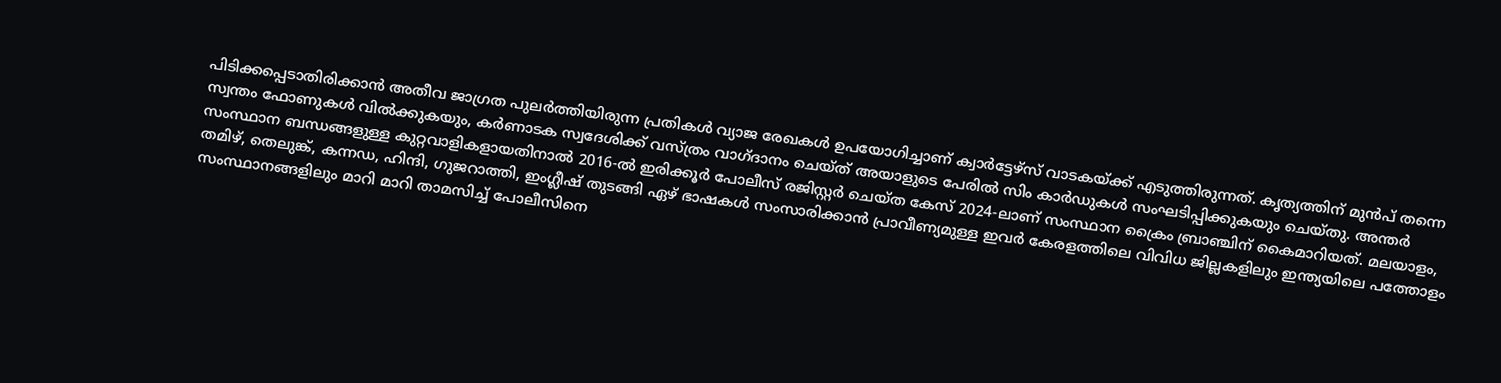പിടിക്കപ്പെടാതിരിക്കാൻ അതീവ ജാഗ്രത പുലർത്തിയിരുന്ന പ്രതികൾ വ്യാജ രേഖകൾ ഉപയോഗിച്ചാണ് ക്വാർട്ടേഴ്‌സ് വാടകയ്ക്ക് എടുത്തിരുന്നത്. കൃത്യത്തിന് മുൻപ് തന്നെ സ്വന്തം ഫോണുകൾ വിൽക്കുകയും, കർണാടക സ്വദേശിക്ക് വസ്ത്രം വാഗ്ദാനം ചെയ്ത് അയാളുടെ പേരിൽ സിം കാർഡുകൾ സംഘടിപ്പിക്കുകയും ചെയ്തു. അന്തർ സംസ്ഥാന ബന്ധങ്ങളുള്ള കുറ്റവാളികളായതിനാൽ 2016-ൽ ഇരിക്കൂർ പോലീസ് രജിസ്റ്റർ ചെയ്ത കേസ് 2024-ലാണ് സംസ്ഥാന ക്രൈം ബ്രാഞ്ചിന് കൈമാറിയത്. മലയാളം, തമിഴ്, തെലുങ്ക്, കന്നഡ, ഹിന്ദി, ഗുജറാത്തി, ഇംഗ്ലീഷ് തുടങ്ങി ഏഴ് ഭാഷകൾ സംസാരിക്കാൻ പ്രാവീണ്യമുള്ള ഇവർ കേരളത്തിലെ വിവിധ ജില്ലകളിലും ഇന്ത്യയിലെ പത്തോളം സംസ്ഥാനങ്ങളിലും മാറി മാറി താമസിച്ച് പോലീസിനെ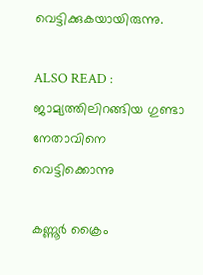വെട്ടിക്കുകയായിരുന്നു.

ALSO READ : ജാമ്യത്തിലിറങ്ങിയ ഗുണ്ടാ നേതാവിനെ വെട്ടിക്കൊന്നു

കണ്ണൂർ ക്രൈം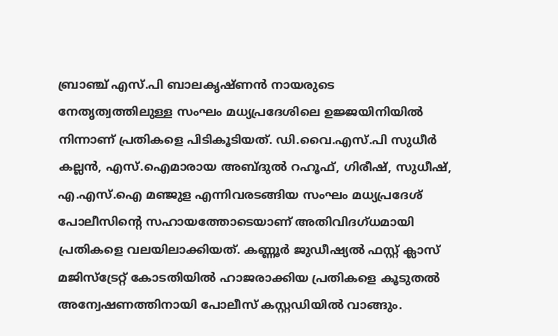ബ്രാഞ്ച് എസ്.പി ബാലകൃഷ്ണൻ നായരുടെ നേതൃത്വത്തിലുള്ള സംഘം മധ്യപ്രദേശിലെ ഉജ്ജയിനിയിൽ നിന്നാണ് പ്രതികളെ പിടികൂടിയത്. ഡി.വൈ.എസ്.പി സുധീർ കല്ലൻ, എസ്.ഐമാരായ അബ്ദുൽ റഹൂഫ്, ഗിരീഷ്, സുധീഷ്, എ.എസ്.ഐ മഞ്ജുള എന്നിവരടങ്ങിയ സംഘം മധ്യപ്രദേശ് പോലീസിന്റെ സഹായത്തോടെയാണ് അതിവിദഗ്ധമായി പ്രതികളെ വലയിലാക്കിയത്. കണ്ണൂർ ജുഡീഷ്യൽ ഫസ്റ്റ് ക്ലാസ് മജിസ്‌ട്രേറ്റ് കോടതിയിൽ ഹാജരാക്കിയ പ്രതികളെ കൂടുതൽ അന്വേഷണത്തിനായി പോലീസ് കസ്റ്റഡിയിൽ വാങ്ങും.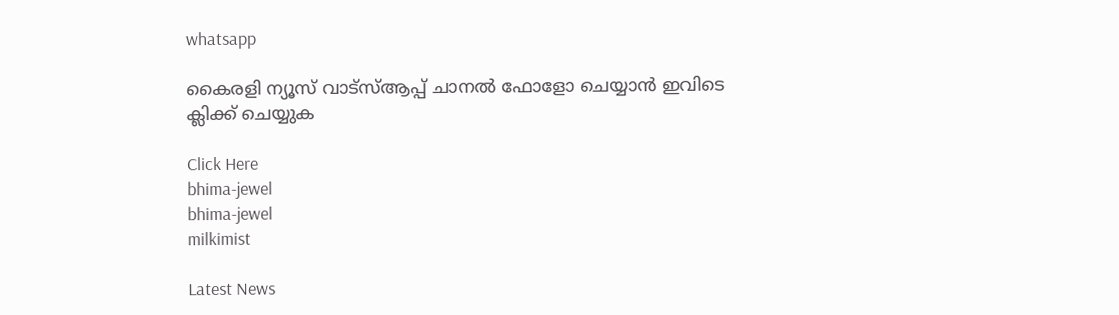whatsapp

കൈരളി ന്യൂസ് വാട്‌സ്ആപ്പ് ചാനല്‍ ഫോളോ ചെയ്യാന്‍ ഇവിടെ ക്ലിക്ക് ചെയ്യുക

Click Here
bhima-jewel
bhima-jewel
milkimist

Latest News